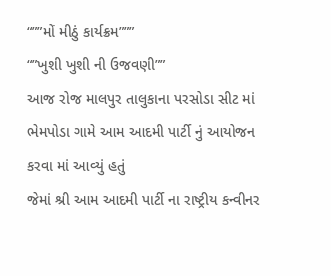“””મોં મીઠું કાર્યક્રમ”””
“”ખુશી ખુશી ની ઉજવણી””
આજ રોજ માલપુર તાલુકાના પરસોડા સીટ માં ભેમપોડા ગામે આમ આદમી પાર્ટી નું આયોજન કરવા માં આવ્યું હતું
જેમાં શ્રી આમ આદમી પાર્ટી ના રાષ્ટ્રીય કન્વીનર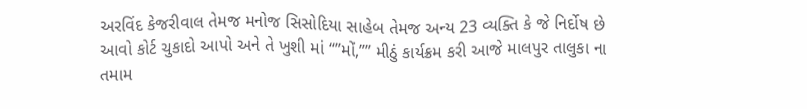અરવિંદ કેજરીવાલ તેમજ મનોજ સિસોદિયા સાહેબ તેમજ અન્ય 23 વ્યક્તિ કે જે નિર્દોષ છે આવો કોર્ટ ચુકાદો આપો અને તે ખુશી માં “”મોં,”” મીઠું કાર્યક્રમ કરી આજે માલપુર તાલુકા ના તમામ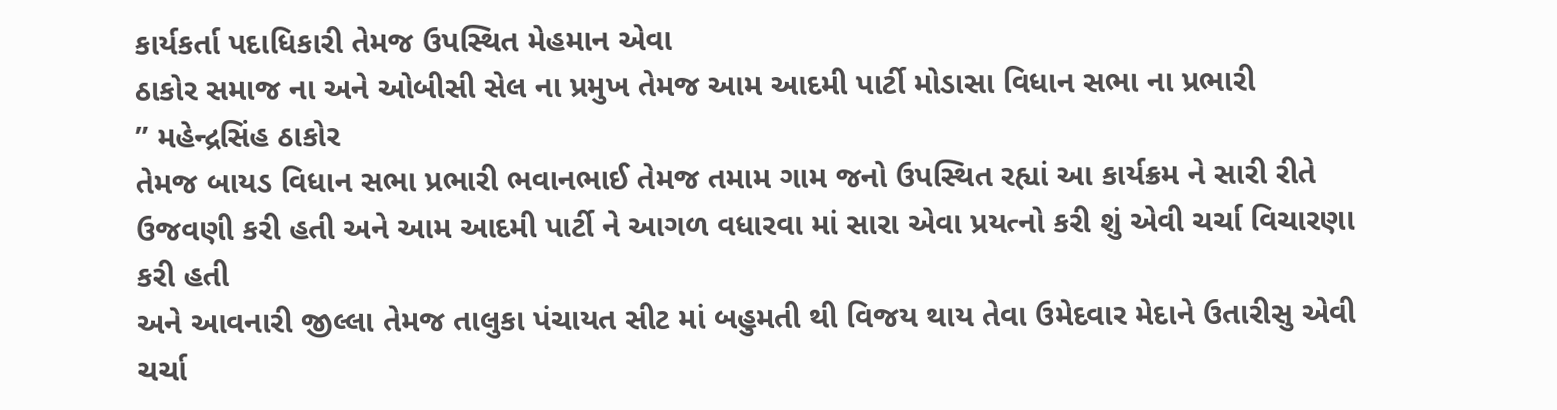કાર્યકર્તા પદાધિકારી તેમજ ઉપસ્થિત મેહમાન એવા
ઠાકોર સમાજ ના અને ઓબીસી સેલ ના પ્રમુખ તેમજ આમ આદમી પાર્ટી મોડાસા વિધાન સભા ના પ્રભારી
” મહેન્દ્રસિંહ ઠાકોર
તેમજ બાયડ વિધાન સભા પ્રભારી ભવાનભાઈ તેમજ તમામ ગામ જનો ઉપસ્થિત રહ્યાં આ કાર્યક્રમ ને સારી રીતે ઉજવણી કરી હતી અને આમ આદમી પાર્ટી ને આગળ વધારવા માં સારા એવા પ્રયત્નો કરી શું એવી ચર્ચા વિચારણા કરી હતી
અને આવનારી જીલ્લા તેમજ તાલુકા પંચાયત સીટ માં બહુમતી થી વિજય થાય તેવા ઉમેદવાર મેદાને ઉતારીસુ એવી ચર્ચા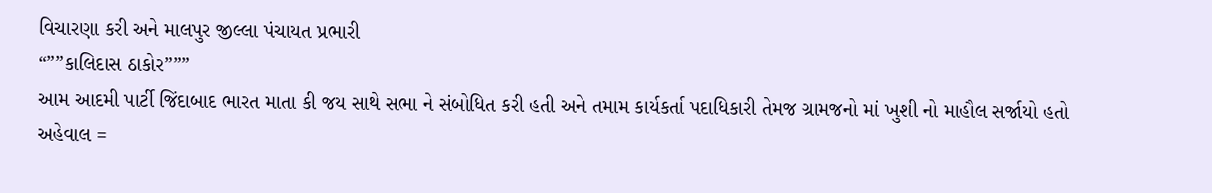વિચારણા કરી અને માલપુર જીલ્લા પંચાયત પ્રભારી
“””કાલિદાસ ઠાકોર”””
આમ આદમી પાર્ટી જિંદાબાદ ભારત માતા કી જય સાથે સભા ને સંબોધિત કરી હતી અને તમામ કાર્યકર્તા પદાધિકારી તેમજ ગ્રામજનો માં ખુશી નો માહૌલ સર્જાયો હતો અહેવાલ =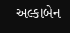અલ્કાબેન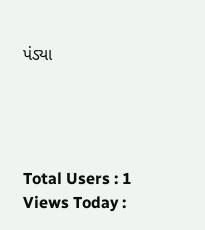પંડ્યા




Total Users : 1
Views Today :